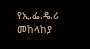የኢ.ፌ.ዴ.ሪ መከላከያ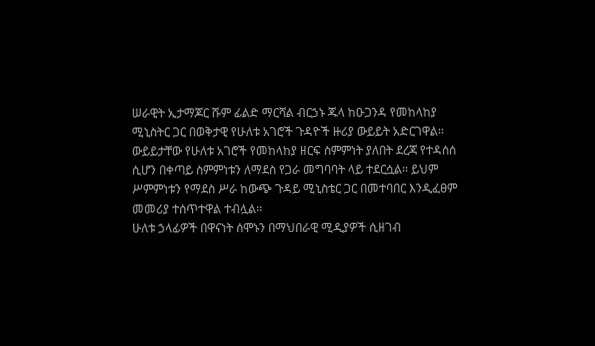ሠራዊት ኢታማጆር ሹም ፊልድ ማርሻል ብርኃኑ ጁላ ከዑጋንዳ የመከላከያ ሚኒስትር ጋር በወቅታዊ የሁለቱ አገሮች ጉዳዮች ዙሪያ ውይይት አድርገዋል፡፡
ውይይታቸው የሁለቱ አገሮች የመከላከያ ዘርፍ ስምምነት ያለበት ደረጃ የተዳሰሰ ሲሆን በቀጣይ ስምምነቱን ለማደስ የጋራ መግባባት ላይ ተደርሷል፡፡ ይህም ሥምምነቱን የማደስ ሥራ ከውጭ ጉዳይ ሚኒስቴር ጋር በመተባበር እንዲፈፀም መመሪያ ተሰጥተዋል ተብሏል፡፡
ሁለቱ ኃላፊዎች በዋናነት ሰሞኑን በማህበራዊ ሚዲያዎች ሲዘገብ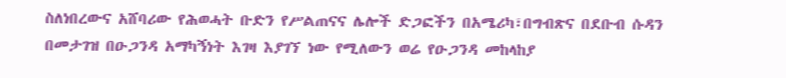ስለነበረውና አሸባሪው የሕወሓት ቡድን የሥልጠናና ሌሎች ድጋፎችን በአሜሪካ፣በግብጽና በደቡብ ሱዳን በመታገዝ በዑጋንዳ አማካኝነት እገዛ እያገኘ ነው የሚለውን ወሬ የዑጋንዳ መከላከያ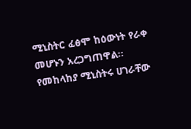ሚኒስትር ፈፅሞ ከዕውነት የራቀ መሆኑን አረጋግጠዋል፡፡
የመከላከያ ሚኒስትሩ ሀገራቸው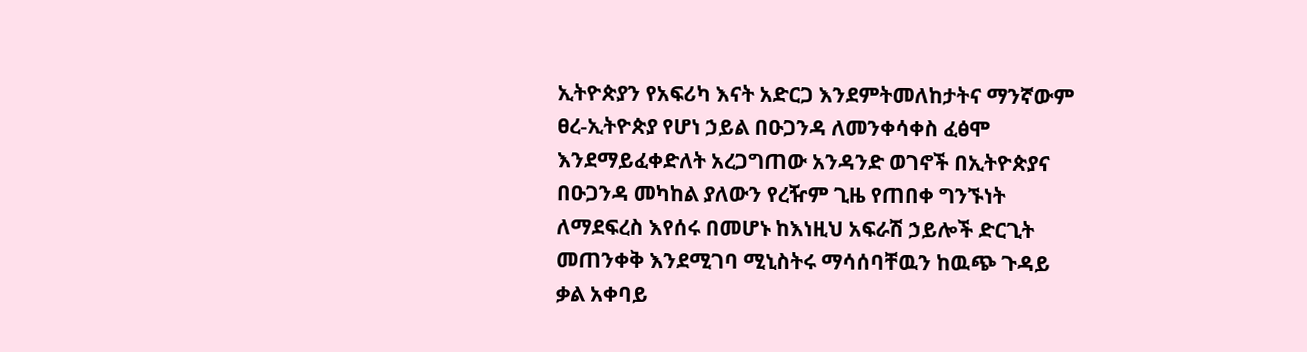ኢትዮጵያን የአፍሪካ እናት አድርጋ እንደምትመለከታትና ማንኛውም ፀረ-ኢትዮጵያ የሆነ ኃይል በዑጋንዳ ለመንቀሳቀስ ፈፅሞ እንደማይፈቀድለት አረጋግጠው አንዳንድ ወገኖች በኢትዮጵያና በዑጋንዳ መካከል ያለውን የረዥም ጊዜ የጠበቀ ግንኙነት ለማደፍረስ እየሰሩ በመሆኑ ከእነዚህ አፍራሽ ኃይሎች ድርጊት መጠንቀቅ እንደሚገባ ሚኒስትሩ ማሳሰባቸዉን ከዉጭ ጉዳይ ቃል አቀባይ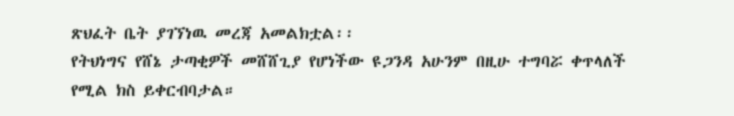ጽህፈት ቤት ያገኘነዉ መረጃ አመልክቷል፡፡
የትህነግና የሸኔ ታጣቂዎች መሸሸጊያ የሆነችው ዩጋንዳ አሁንም በዚሁ ተግባሯ ቀጥላለች የሚል ክስ ይቀርብባታል።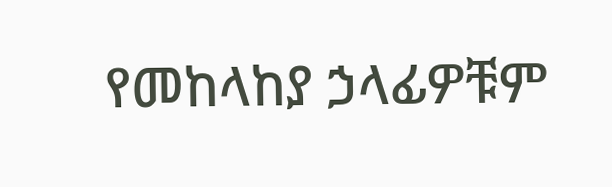የመከላከያ ኃላፊዎቹም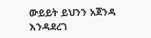ውይይት ይህንን አጀንዳ እንዳደረገ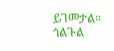ይገመታል።
ጎልጉል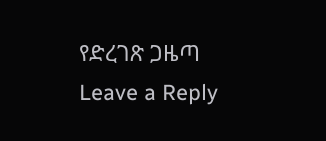የድረገጽ ጋዜጣ
Leave a Reply